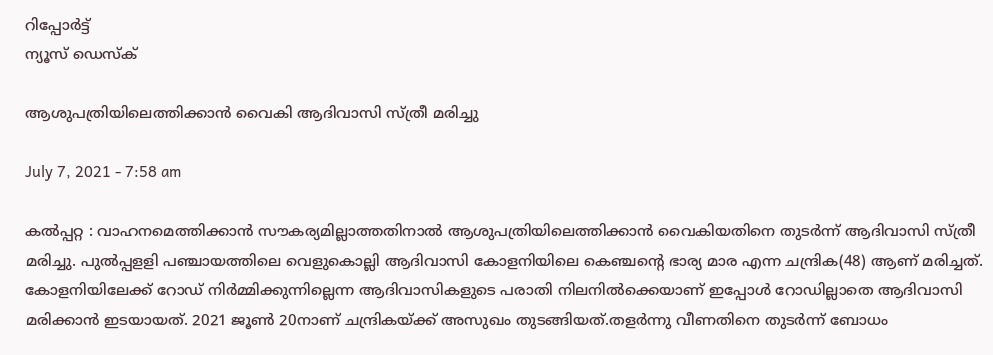റിപ്പോര്‍ട്ട്
ന്യൂസ് ഡെസ്ക്

ആശുപത്രിയിലെത്തിക്കാന്‍ വൈകി ആദിവാസി സ്‌ത്രീ മരിച്ചു

July 7, 2021 - 7:58 am

കല്‍പ്പറ്റ : വാഹനമെത്തിക്കാന്‍ സൗകര്യമില്ലാത്തതിനാല്‍ ആശുപത്രിയിലെത്തിക്കാന്‍ വൈകിയതിനെ തുടര്‍ന്ന്‌ ആദിവാസി സ്‌ത്രീ മരിച്ചു. പുല്‍പ്പളളി പഞ്ചായത്തിലെ വെളുകൊല്ലി ആദിവാസി കോളനിയിലെ കെഞ്ചന്റെ ഭാര്യ മാര എന്ന ചന്ദ്രിക(48) ആണ്‌ മരിച്ചത്‌. കോളനിയിലേക്ക്‌ റോഡ്‌ നിര്‍മ്മിക്കുന്നില്ലെന്ന ആദിവാസികളുടെ പരാതി നിലനില്‍ക്കെയാണ്‌ ഇപ്പോള്‍ റോഡില്ലാതെ ആദിവാസി മരിക്കാന്‍ ഇടയായത്‌. 2021 ജൂണ്‍ 20നാണ്‌ ചന്ദ്രികയ്‌ക്ക് അസുഖം തുടങ്ങിയത്‌.തളര്‍ന്നു വീണതിനെ തുടര്‍ന്ന് ബോധം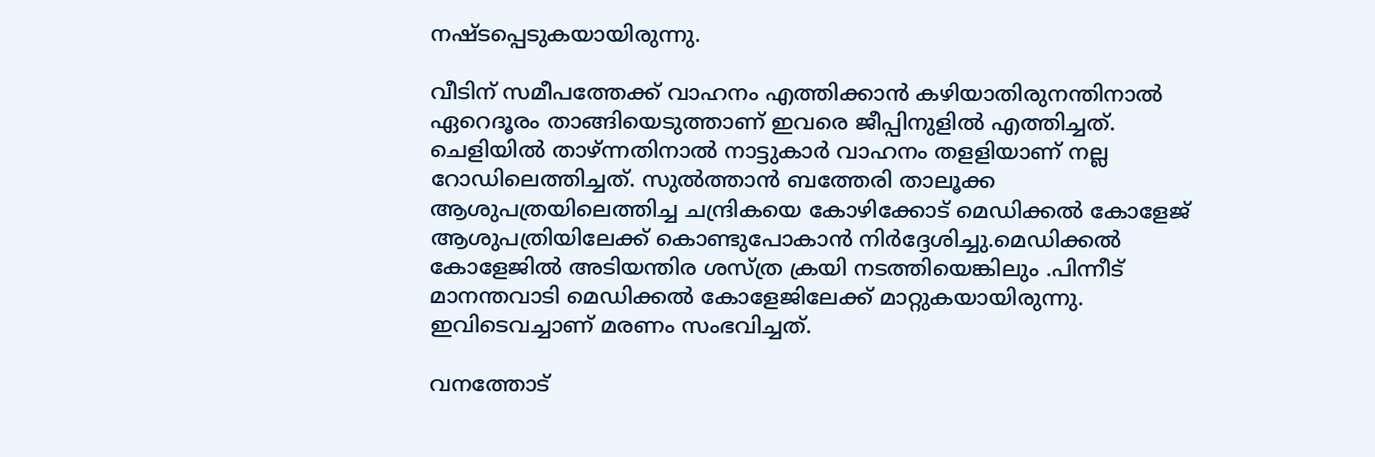നഷ്ടപ്പെടുകയായിരുന്നു.

വീടിന്‌ സമീപത്തേക്ക് വാഹനം എത്തിക്കാന്‍ കഴിയാതിരുനന്തിനാല്‍ ഏറെദൂരം താങ്ങിയെടുത്താണ്‌ ഇവരെ ജീപ്പിനുളില്‍ എത്തിച്ചത്‌. ചെളിയില്‍ താഴ്‌ന്നതിനാല്‍ നാട്ടുകാര്‍ വാഹനം തളളിയാണ്‌ നല്ല റോഡിലെത്തിച്ചത്‌. സുല്‍ത്താന്‍ ബത്തേരി താലൂക്ക ആശുപത്രയിലെത്തിച്ച ചന്ദ്രികയെ കോഴിക്കോട്‌ മെഡിക്കല്‍ കോളേജ്‌ ആശുപത്രിയിലേക്ക്‌ കൊണ്ടുപോകാന്‍ നിര്‍ദ്ദേശിച്ചു.മെഡിക്കല്‍ കോളേജില്‍ അടിയന്തിര ശസ്‌ത്ര ക്രയി നടത്തിയെങ്കിലും .പിന്നീട്‌ മാനന്തവാടി മെഡിക്കല്‍ കോളേജിലേക്ക് മാറ്റുകയായിരുന്നു. ഇവിടെവച്ചാണ്‌ മരണം സംഭവിച്ചത്‌.

വനത്തോട്‌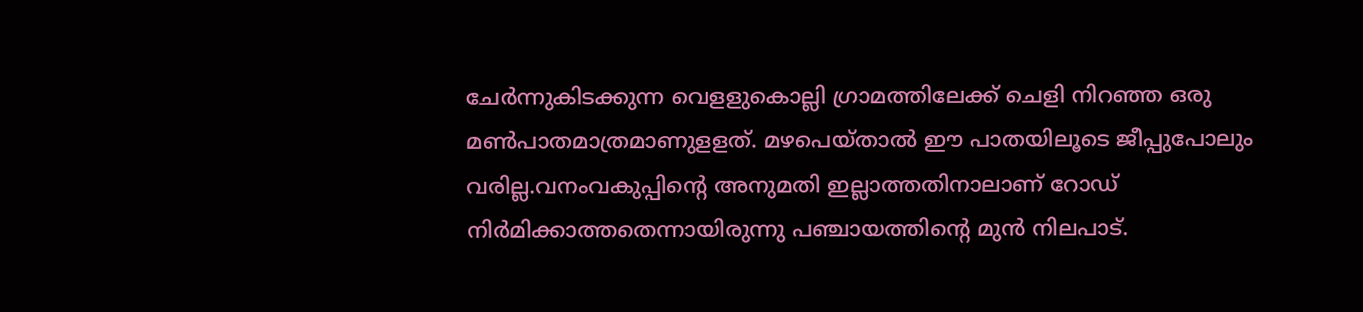ചേര്‍ന്നുകിടക്കുന്ന വെളളുകൊല്ലി ഗ്രാമത്തിലേക്ക്‌ ചെളി നിറഞ്ഞ ഒരു മണ്‍പാതമാത്രമാണുളളത്‌. മഴപെയ്‌താല്‍ ഈ പാതയിലൂടെ ജീപ്പുപോലും വരില്ല.വനംവകുപ്പിന്റെ അനുമതി ഇല്ലാത്തതിനാലാണ്‌ റോഡ്‌ നിര്‍മിക്കാത്തതെന്നായിരുന്നു പഞ്ചായത്തിന്റെ മുന്‍ നിലപാട്‌.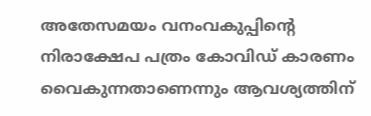അതേസമയം വനംവകുപ്പിന്റെ നിരാക്ഷേപ പത്രം കോവിഡ്‌ കാരണം വൈകുന്നതാണെന്നും ആവശ്യത്തിന്‌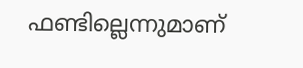ഫണ്ടില്ലെന്നുമാണ്‌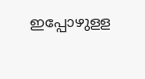ഇപ്പോഴുളള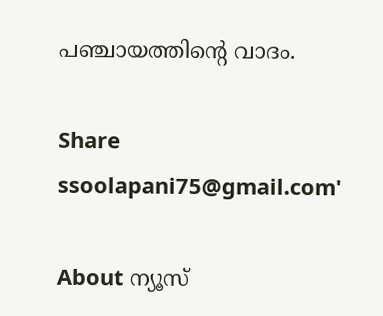പഞ്ചായത്തിന്റെ വാദം.

Share
ssoolapani75@gmail.com'

About ന്യൂസ്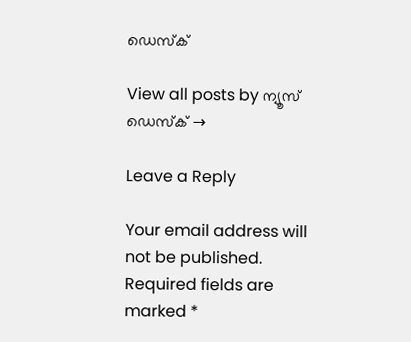ഡെസ്ക്

View all posts by ന്യൂസ് ഡെസ്ക് →

Leave a Reply

Your email address will not be published. Required fields are marked *